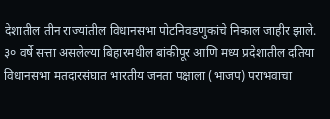देशातील तीन राज्यांतील विधानसभा पोटनिवडणुकांचे निकाल जाहीर झाले. ३० वर्षे सत्ता असलेल्या बिहारमधील बांकीपूर आणि मध्य प्रदेशातील दतिया विधानसभा मतदारसंघात भारतीय जनता पक्षाला (भाजप) पराभवाचा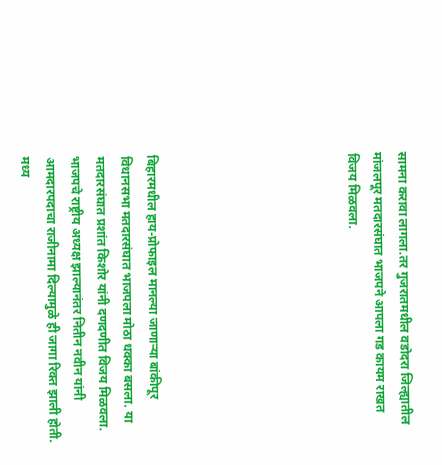सामना करावा लागला.तर गुजरातमधील वडोदरा जिल्ह्यातील मांजलपूर मतदारसंघात भाजपने आपला गड कायम राखत विजय मिळवला.







बिहारमधील हाय-प्रोफाइल मानल्या जाणाऱ्या बांकीपूर विधानसभा मतदारसंघात भाजपला मोठा धक्का बसला. या मतदारसंघात प्रशांत किशोर यांनी दणदणीत विजय मिळवला. भाजपचे राष्ट्रीय अध्यक्ष झाल्यानंतर नितीन नवीन यांनी आमदारपदाचा राजीनामा दिल्यामुळे ही जागा रिक्त झाली होती. मध्य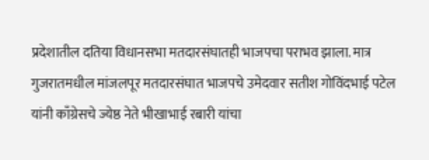प्रदेशातील दतिया विधानसभा मतदारसंघातही भाजपचा पराभव झाला. मात्र गुजरातमधील मांजलपूर मतदारसंघात भाजपचे उमेदवार सतीश गोविंदभाई पटेल यांनी काँग्रेसचे ज्येष्ठ नेते भीखाभाई रबारी यांचा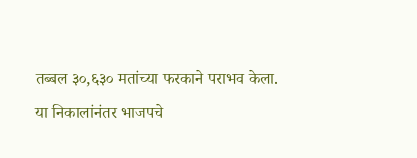तब्बल ३०,६३० मतांच्या फरकाने पराभव केला.
या निकालांनंतर भाजपचे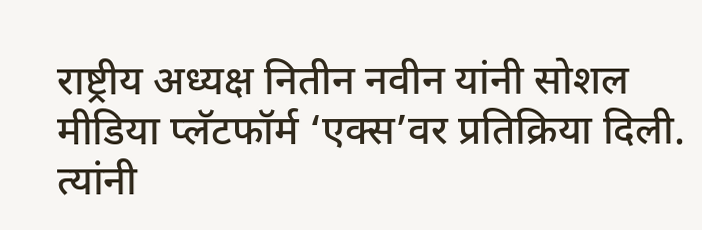राष्ट्रीय अध्यक्ष नितीन नवीन यांनी सोशल मीडिया प्लॅटफॉर्म ‘एक्स’वर प्रतिक्रिया दिली. त्यांनी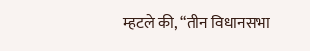म्हटले की, “तीन विधानसभा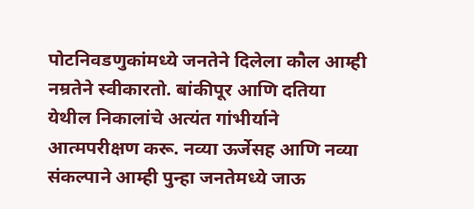पोटनिवडणुकांमध्ये जनतेने दिलेला कौल आम्ही नम्रतेने स्वीकारतो. बांकीपूर आणि दतिया येथील निकालांचे अत्यंत गांभीर्याने आत्मपरीक्षण करू. नव्या ऊर्जेसह आणि नव्या संकल्पाने आम्ही पुन्हा जनतेमध्ये जाऊ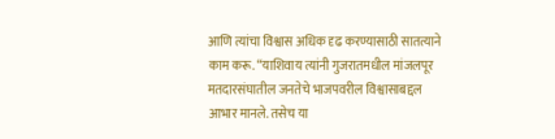आणि त्यांचा विश्वास अधिक दृढ करण्यासाठी सातत्याने काम करू. “याशिवाय त्यांनी गुजरातमधील मांजलपूर मतदारसंघातील जनतेचे भाजपवरील विश्वासाबद्दल आभार मानले. तसेच या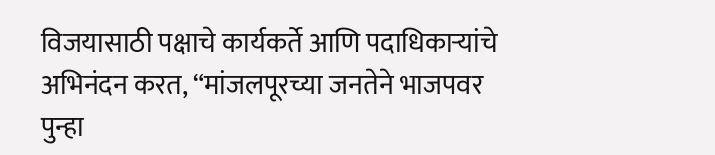विजयासाठी पक्षाचे कार्यकर्ते आणि पदाधिकाऱ्यांचे अभिनंदन करत, “मांजलपूरच्या जनतेने भाजपवर पुन्हा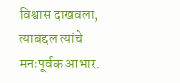विश्वास दाखवला, त्याबद्दल त्यांचे मनःपूर्वक आभार.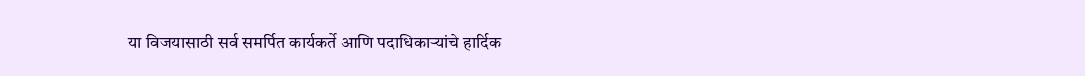या विजयासाठी सर्व समर्पित कार्यकर्ते आणि पदाधिकाऱ्यांचे हार्दिक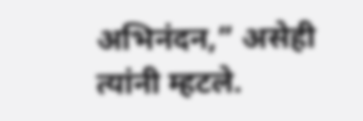अभिनंदन,” असेही त्यांनी म्हटले.